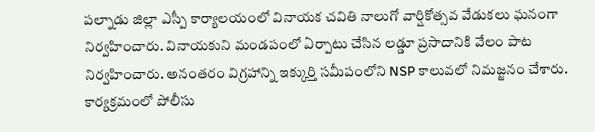పల్నాడు జిల్లా ఎస్పీ కార్యాలయంలో వినాయక చవితి నాలుగో వార్షికోత్సవ వేడుకలు ఘనంగా నిర్వహించారు. వినాయకుని మండపంలో ఏర్పాటు చేసిన లడ్డూ ప్రసాదానికి వేలం పాట నిర్వహించారు. అనంతరం విగ్రహాన్ని ఇక్కుర్తి సమీపంలోని NSP కాలువలో నిమజ్జనం చేశారు. కార్యక్రమంలో పోలీసు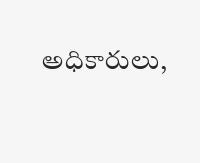అధికారులు,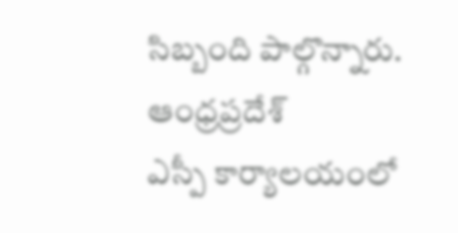సిబ్బంది పాల్గొన్నారు.
ఆంధ్రప్రదేశ్
ఎస్పీ కార్యాలయంలో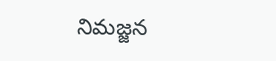నిమజ్జన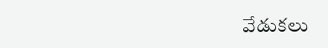వేడుకలు